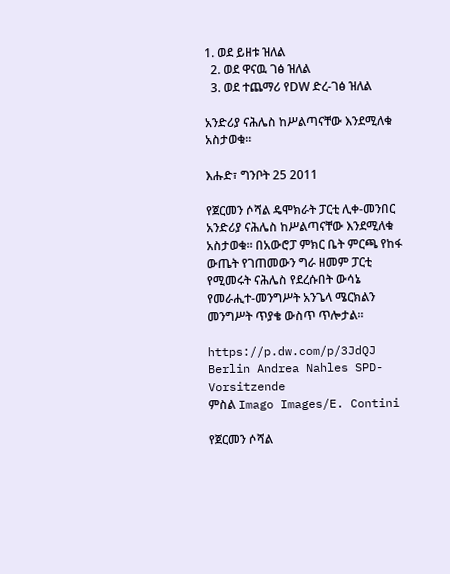1. ወደ ይዘቱ ዝለል
  2. ወደ ዋናዉ ገፅ ዝለል
  3. ወደ ተጨማሪ የDW ድረ-ገፅ ዝለል

አንድሪያ ናሕሌስ ከሥልጣናቸው እንደሚለቁ አስታወቁ።

እሑድ፣ ግንቦት 25 2011

የጀርመን ሶሻል ዴሞክራት ፓርቲ ሊቀ-መንበር  አንድሪያ ናሕሌስ ከሥልጣናቸው እንደሚለቁ አስታወቁ። በአውሮፓ ምክር ቤት ምርጫ የከፋ ውጤት የገጠመውን ግራ ዘመም ፓርቲ የሚመሩት ናሕሌስ የደረሱበት ውሳኔ የመራሒተ-መንግሥት አንጌላ ሜርክልን መንግሥት ጥያቄ ውስጥ ጥሎታል።

https://p.dw.com/p/3JdQJ
Berlin Andrea Nahles SPD-Vorsitzende
ምስል Imago Images/E. Contini

የጀርመን ሶሻል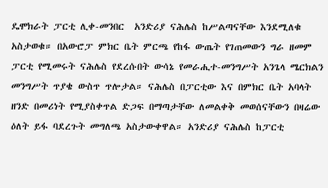ዴሞክራት ፓርቲ ሊቀ-መንበር  አንድሪያ ናሕሌስ ከሥልጣናቸው እንደሚለቁ አስታወቁ። በአውሮፓ ምክር ቤት ምርጫ የከፋ ውጤት የገጠመውን ግራ ዘመም ፓርቲ የሚመሩት ናሕሌስ የደረሱበት ውሳኔ የመራሒተ-መንግሥት አንጌላ ሜርክልን መንግሥት ጥያቄ ውስጥ ጥሎታል። ናሕሌስ በፓርቲው እና በምክር ቤት አባላት ዘንድ በመሪነት የሚያስቀጥል ድጋፍ በማጣታቸው ለመልቀቅ መወሰናቸውን በዛሬው ዕለት ይፋ ባደረጉት መግለጫ አስታውቀዋል። አንድሪያ ናሕሌስ ከፓርቲ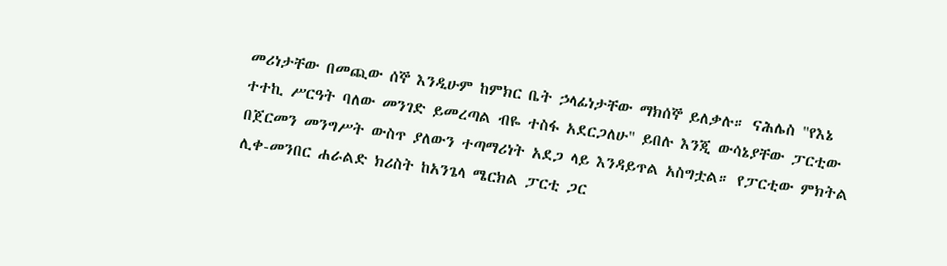መሪነታቸው በመጪው ሰኞ እንዲሁም ከምክር ቤት ኃላፊነታቸው ማክሰኞ ይለቃሉ። ናሕሌስ "የእኔ ተተኪ ሥርዓት ባለው መንገድ ይመረጣል ብዬ ተስፋ አደርጋለሁ" ይበሉ እንጂ ውሳኔያቸው ፓርቲው በጀርመን መንግሥት ውስጥ ያለውን ተጣማሪነት አደጋ ላይ እንዳይጥል አስግቷል። የፓርቲው ምክትል ሊቀ-መንበር ሐራልድ ክሪስት ከአንጌላ ሜርክል ፓርቲ ጋር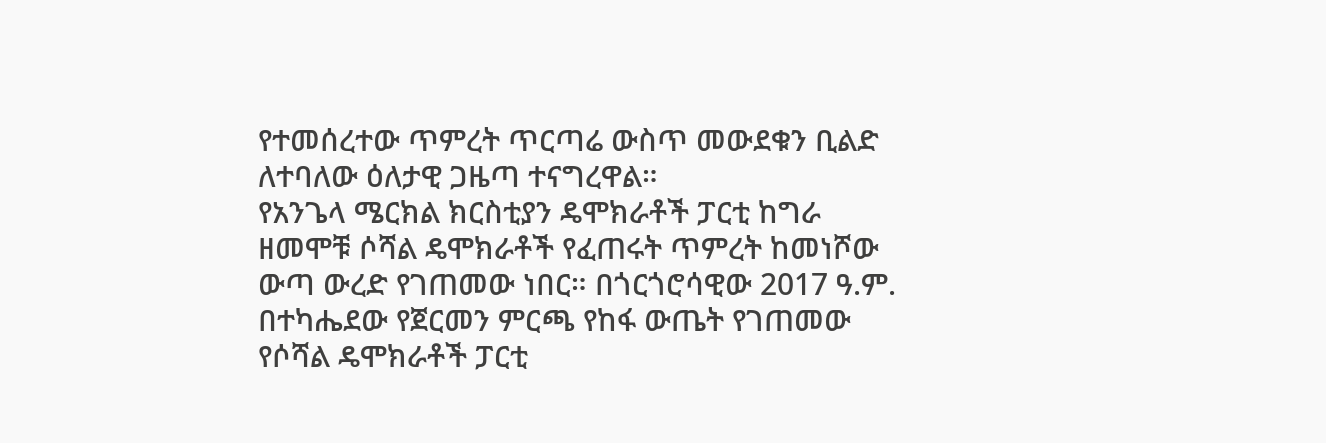የተመሰረተው ጥምረት ጥርጣሬ ውስጥ መውደቁን ቢልድ ለተባለው ዕለታዊ ጋዜጣ ተናግረዋል።
የአንጌላ ሜርክል ክርስቲያን ዴሞክራቶች ፓርቲ ከግራ ዘመሞቹ ሶሻል ዴሞክራቶች የፈጠሩት ጥምረት ከመነሾው ውጣ ውረድ የገጠመው ነበር። በጎርጎሮሳዊው 2017 ዓ.ም. በተካሔደው የጀርመን ምርጫ የከፋ ውጤት የገጠመው የሶሻል ዴሞክራቶች ፓርቲ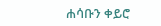ሐሳቡን ቀይሮ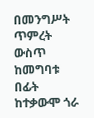በመንግሥት ጥምረት ውስጥ ከመግባቱ በፊት ከተቃውሞ ጎራ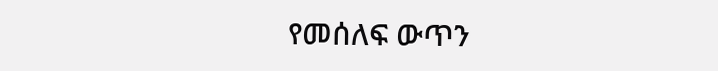የመሰለፍ ውጥን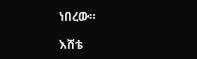ነበረው።

እሸቴ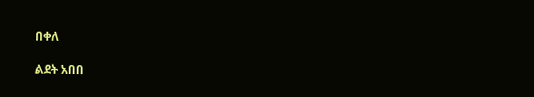በቀለ

ልደት አበበ